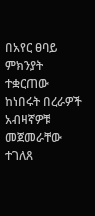በአየር ፀባይ ምክንያት ተቋርጠው ከነበሩት በረራዎች አብዛኛዎቹ መጀመራቸው ተገለጸ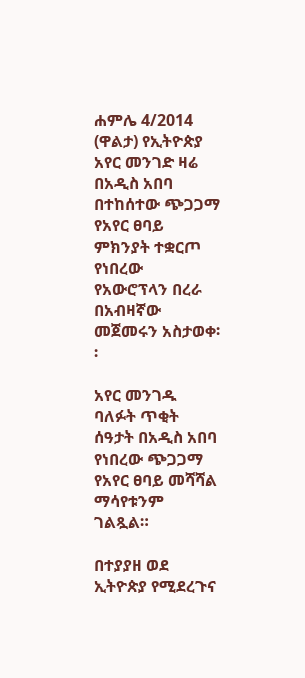ሐምሌ 4/2014 (ዋልታ) የኢትዮጵያ አየር መንገድ ዛሬ በአዲስ አበባ በተከሰተው ጭጋጋማ የአየር ፀባይ ምክንያት ተቋርጦ የነበረው የአውሮፕላን በረራ በአብዛኛው መጀመሩን አስታወቀ፡፡

አየር መንገዱ ባለፉት ጥቂት ሰዓታት በአዲስ አበባ የነበረው ጭጋጋማ የአየር ፀባይ መሻሻል ማሳየቱንም ገልጿል።

በተያያዘ ወደ ኢትዮጵያ የሚደረጉና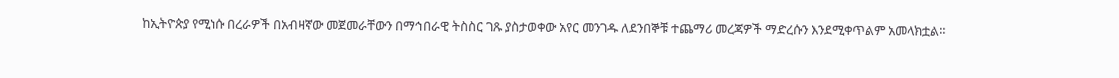ከኢትዮጵያ የሚነሱ በረራዎች በአብዛኛው መጀመራቸውን በማኅበራዊ ትስስር ገጹ ያስታወቀው አየር መንገዱ ለደንበኞቹ ተጨማሪ መረጃዎች ማድረሱን እንደሚቀጥልም አመላክቷል።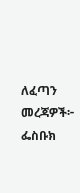ለፈጣን መረጃዎች፦
ፌስቡክ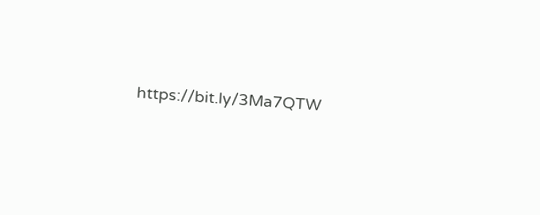https://bit.ly/3Ma7QTW